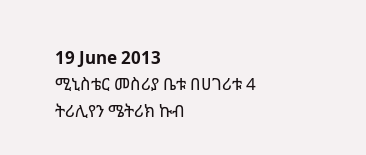19 June 2013
ሚኒስቴር መስሪያ ቤቱ በሀገሪቱ 4 ትሪሊየን ሜትሪክ ኩብ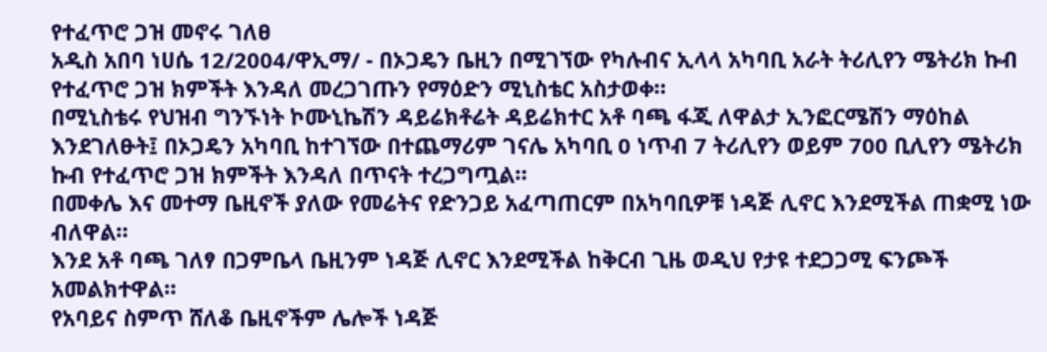የተፈጥሮ ጋዝ መኖሩ ገለፀ
አዲስ አበባ ነሀሴ 12/2004/ዋኢማ/ - በኦጋዴን ቤዚን በሚገኘው የካሉብና ኢላላ አካባቢ አራት ትሪሊየን ሜትሪክ ኩብ የተፈጥሮ ጋዝ ክምችት እንዳለ መረጋገጡን የማዕድን ሚኒስቴር አስታወቀ።
በሚኒስቴሩ የህዝብ ግንኙነት ኮሙኒኬሽን ዳይሬክቶሬት ዳይሬክተር አቶ ባጫ ፋጂ ለዋልታ ኢንፎርሜሽን ማዕከል እንደገለፁት፤ በኦጋዴን አካባቢ ከተገኘው በተጨማሪም ገናሌ አካባቢ 0 ነጥብ 7 ትሪሊየን ወይም 700 ቢሊየን ሜትሪክ ኩብ የተፈጥሮ ጋዝ ክምችት እንዳለ በጥናት ተረጋግጧል።
በመቀሌ እና መተማ ቤዚኖች ያለው የመሬትና የድንጋይ አፈጣጠርም በአካባቢዎቹ ነዳጅ ሊኖር እንደሚችል ጠቋሚ ነው ብለዋል።
እንደ አቶ ባጫ ገለፃ በጋምቤላ ቤዚንም ነዳጅ ሊኖር እንደሚችል ከቅርብ ጊዜ ወዲህ የታዩ ተደጋጋሚ ፍንጮች አመልክተዋል።
የአባይና ስምጥ ሸለቆ ቤዚኖችም ሌሎች ነዳጅ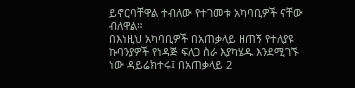ይኖርባቸዋል ተብለው የተገመቱ አካባቢዎች ናቸው ብለዋል።
በእነዚህ አካባቢዎች በአጠቃላይ ዘጠኝ የተለያዩ ኩባንያዎች የነዳጅ ፍለጋ ስራ እያካሄዱ እንደሚገኙ ነው ዳይሬክተሩ፤ በአጠቃላይ 2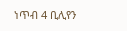ነጥብ 4 ቢሊየን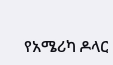የአሜሪካ ዶላር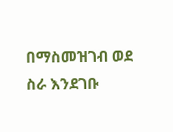በማስመዝገብ ወደ ስራ እንደገቡ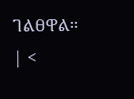ገልፀዋል።
| <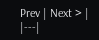Prev | Next > |
|---|